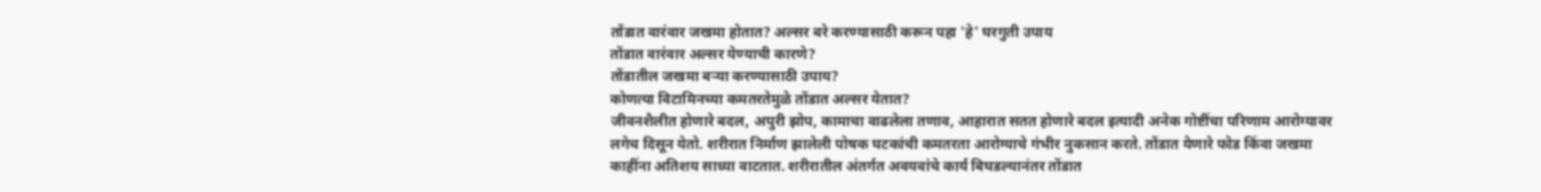तोंडात वारंवार जखमा होतात? अल्सर बरे करण्यासाठी करून पहा 'हे' घरगुती उपाय
तोंडात वारंवार अल्सर येण्याची कारणे?
तोंडातील जखमा बऱ्या करण्यासाठी उपाय?
कोणत्या विटामिनच्या कमतरतेमुळे तोंडात अल्सर येतात?
जीवनशैलीत होणारे बदल, अपुरी झोप, कामाचा वाढलेला तणाव, आहारात सतत होणारे बदल इत्यादी अनेक गोष्टींचा परिणाम आरोग्यावर लगेच दिसून येतो. शरीरात निर्माण झालेली पोषक घटकांची कमतरता आरोग्याचे गंभीर नुकसान करते. तोंडात येणारे फोड किंवा जखमा काहींना अतिशय साध्या वाटतात. शरीरातील अंतर्गत अवयवांचे कार्य बिघडल्यानंतर तोंडात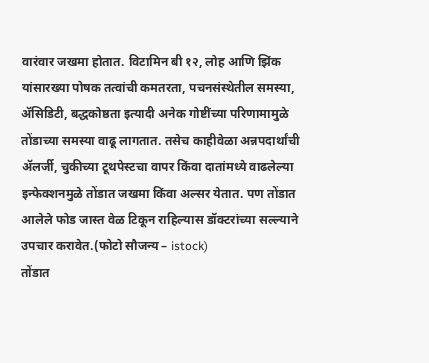वारंवार जखमा होतात. विटामिन बी १२, लोह आणि झिंक यांसारख्या पोषक तत्वांची कमतरता, पचनसंस्थेतील समस्या, ॲसिडिटी, बद्धकोष्ठता इत्यादी अनेक गोष्टींच्या परिणामामुळे तोंडाच्या समस्या वाढू लागतात. तसेच काहीवेळा अन्नपदार्थांची ॲलर्जी, चुकीच्या टूथपेस्टचा वापर किंवा दातांमध्ये वाढलेल्या इन्फेक्शनमुळे तोंडात जखमा किंवा अल्सर येतात. पण तोंडात आलेले फोड जास्त वेळ टिकून राहिल्यास डॉक्टरांच्या सल्ल्याने उपचार करावेत.(फोटो सौजन्य – istock)
तोंडात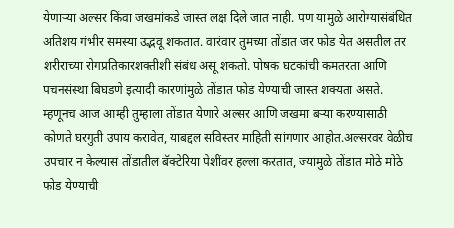येणाऱ्या अल्सर किंवा जखमांकडे जास्त लक्ष दिले जात नाही. पण यामुळे आरोग्यासंबंधित अतिशय गंभीर समस्या उद्भवू शकतात. वारंवार तुमच्या तोंडात जर फोड येत असतील तर शरीराच्या रोगप्रतिकारशक्तीशी संबंध असू शकतो. पोषक घटकांची कमतरता आणि पचनसंस्था बिघडणे इत्यादी कारणांमुळे तोंडात फोड येण्याची जास्त शक्यता असते. म्हणूनच आज आम्ही तुम्हाला तोंडात येणारे अल्सर आणि जखमा बऱ्या करण्यासाठी कोणते घरगुती उपाय करावेत, याबद्दल सविस्तर माहिती सांगणार आहोत.अल्सरवर वेळीच उपचार न केल्यास तोंडातील बॅक्टेरिया पेशींवर हल्ला करतात, ज्यामुळे तोंडात मोठे मोठे फोड येण्याची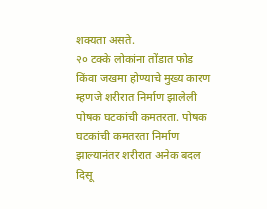शक्यता असते.
२० टक्के लोकांना तोंडात फोड किंवा जखमा होण्याचे मुख्य कारण म्हणजे शरीरात निर्माण झालेली पोषक घटकांची कमतरता. पोषक घटकांची कमतरता निर्माण झाल्यानंतर शरीरात अनेक बदल दिसू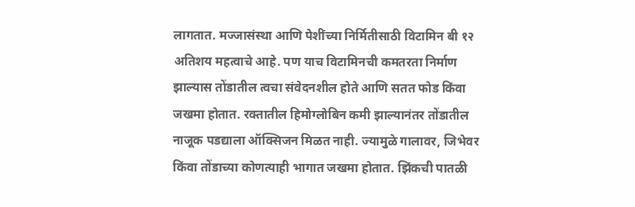लागतात. मज्जासंस्था आणि पेशींच्या निर्मितीसाठी विटामिन बी १२ अतिशय महत्वाचे आहे. पण याच विटामिनची कमतरता निर्माण झाल्यास तोंडातील त्वचा संवेदनशील होते आणि सतत फोड किंवा जखमा होतात. रक्तातील हिमोग्लोबिन कमी झाल्यानंतर तोंडातील नाजूक पडद्याला ऑक्सिजन मिळत नाही. ज्यामुळे गालावर, जिभेवर किंवा तोंडाच्या कोणत्याही भागात जखमा होतात. झिंकची पातळी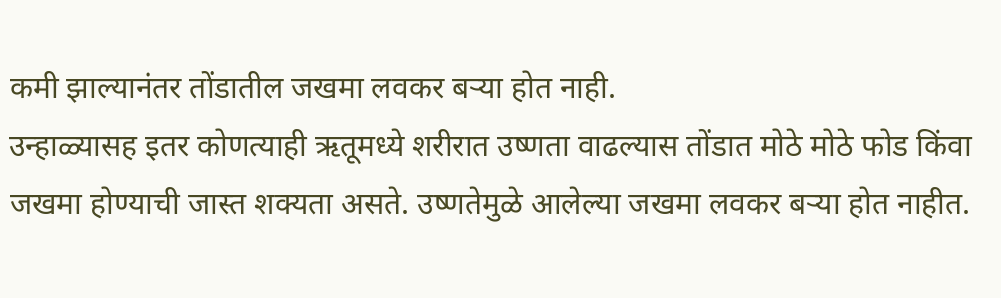कमी झाल्यानंतर तोंडातील जखमा लवकर बऱ्या होत नाही.
उन्हाळ्यासह इतर कोणत्याही ऋतूमध्ये शरीरात उष्णता वाढल्यास तोंडात मोठे मोठे फोड किंवा जखमा होण्याची जास्त शक्यता असते. उष्णतेमुळे आलेल्या जखमा लवकर बऱ्या होत नाहीत.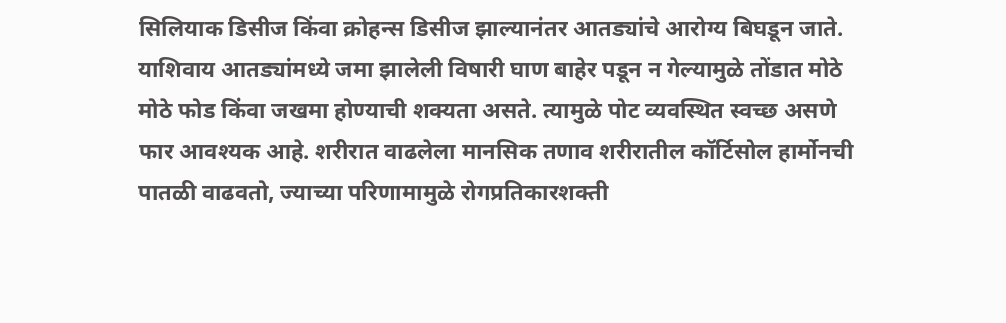सिलियाक डिसीज किंवा क्रोहन्स डिसीज झाल्यानंतर आतड्यांचे आरोग्य बिघडून जाते. याशिवाय आतड्यांमध्ये जमा झालेली विषारी घाण बाहेर पडून न गेल्यामुळे तोंडात मोठे मोठे फोड किंवा जखमा होण्याची शक्यता असते. त्यामुळे पोट व्यवस्थित स्वच्छ असणे फार आवश्यक आहे. शरीरात वाढलेला मानसिक तणाव शरीरातील कॉर्टिसोल हार्मोनची पातळी वाढवतो, ज्याच्या परिणामामुळे रोगप्रतिकारशक्ती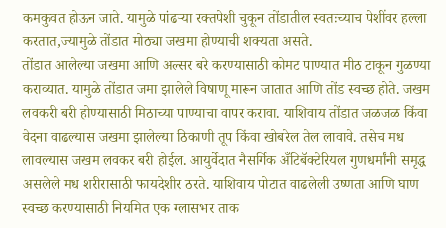कमकुवत होऊन जाते. यामुळे पांढऱ्या रक्तपेशी चुकून तोंडातील स्वतःच्याच पेशींवर हल्ला करतात,ज्यामुळे तोंडात मोठ्या जखमा होण्याची शक्यता असते.
तोंडात आलेल्या जखमा आणि अल्सर बरे करण्यासाठी कोमट पाण्यात मीठ टाकून गुळण्या कराव्यात. यामुळे तोंडात जमा झालेले विषाणू मारून जातात आणि तोंड स्वच्छ होते. जखम लवकरी बरी होण्यासाठी मिठाच्या पाण्याचा वापर करावा. याशिवाय तोंडात जळजळ किंवा वेदना वाढल्यास जखमा झालेल्या ठिकाणी तूप किंवा खोबरेल तेल लावावे. तसेच मध लावल्यास जखम लवकर बरी होईल. आयुर्वेदात नैसर्गिक अँटिबॅक्टेरियल गुणधर्मांनी समृद्ध असलेले मध शरीरासाठी फायदेशीर ठरते. याशिवाय पोटात वाढलेली उष्णता आणि घाण स्वच्छ करण्यासाठी नियमित एक ग्लासभर ताक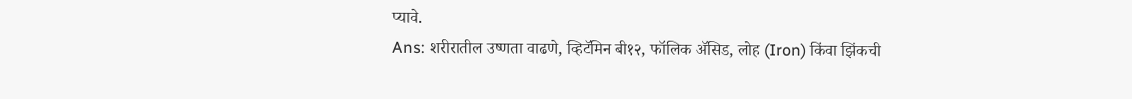प्यावे.
Ans: शरीरातील उष्णता वाढणे, व्हिटॅमिन बी१२, फॉलिक ॲसिड, लोह (Iron) किंवा झिंकची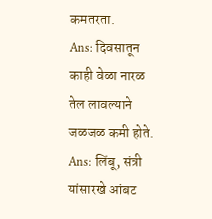कमतरता.
Ans: दिवसातून काही वेळा नारळ तेल लावल्याने जळजळ कमी होते.
Ans: लिंबू, संत्री यांसारखे आंबट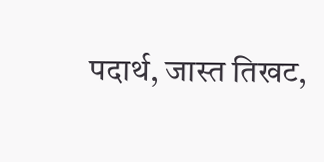पदार्थ, जास्त तिखट,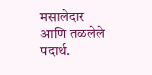मसालेदार आणि तळलेले पदार्थ.